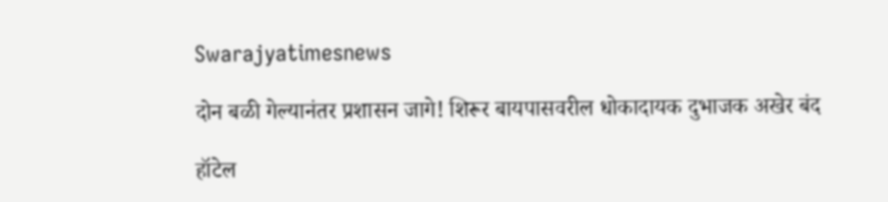Swarajyatimesnews

दोन बळी गेल्यानंतर प्रशासन जागे! शिरूर बायपासवरील धोकादायक दुभाजक अखेर बंद

हॉटेल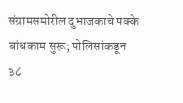संग्रामसमोरील दुभाजकाचे पक्के बांधकाम सुरू; पोलिसांकडून ३८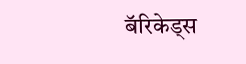बॅरिकेड्स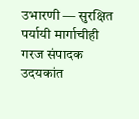उभारणी — सुरक्षित पर्यायी मार्गाचीही गरज संपादक उदयकांत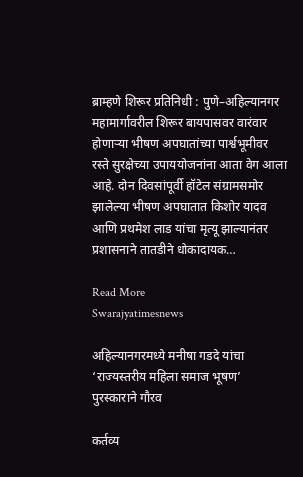ब्राम्हणे शिरूर प्रतिनिधी : पुणे–अहिल्यानगर महामार्गावरील शिरूर बायपासवर वारंवार होणाऱ्या भीषण अपघातांच्या पार्श्वभूमीवर रस्ते सुरक्षेच्या उपाययोजनांना आता वेग आला आहे. दोन दिवसांपूर्वी हॉटेल संग्रामसमोर झालेल्या भीषण अपघातात किशोर यादव आणि प्रथमेश लाड यांचा मृत्यू झाल्यानंतर प्रशासनाने तातडीने धोकादायक…

Read More
Swarajyatimesnews

अहिल्यानगरमध्ये मनीषा गडदे यांचा ‘राज्यस्तरीय महिला समाज भूषण’ पुरस्काराने गौरव

कर्तव्य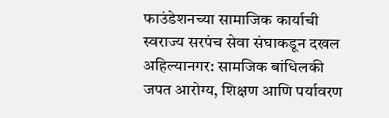फाउंडेशनच्या सामाजिक कार्याची स्वराज्य सरपंच सेवा संघाकडून दखल अहिल्यानगर: सामजिक बांधिलकी जपत आरोग्य, शिक्षण आणि पर्यावरण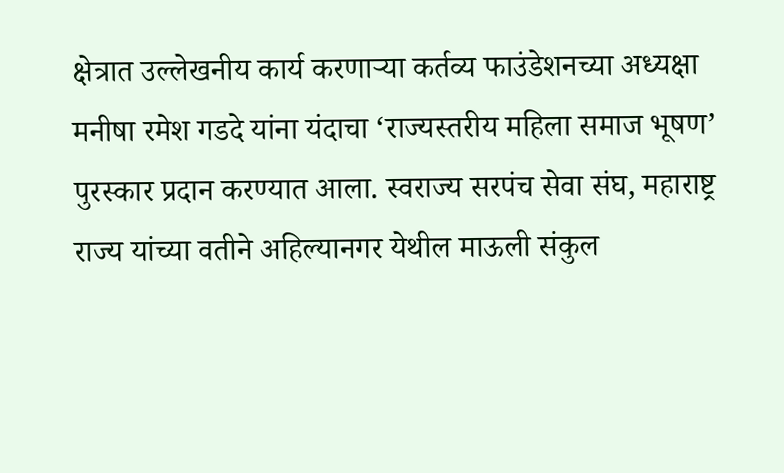क्षेत्रात उल्लेखनीय कार्य करणाऱ्या कर्तव्य फाउंडेशनच्या अध्यक्षा मनीषा रमेश गडदे यांना यंदाचा ‘राज्यस्तरीय महिला समाज भूषण’ पुरस्कार प्रदान करण्यात आला. स्वराज्य सरपंच सेवा संघ, महाराष्ट्र राज्य यांच्या वतीने अहिल्यानगर येथील माऊली संकुल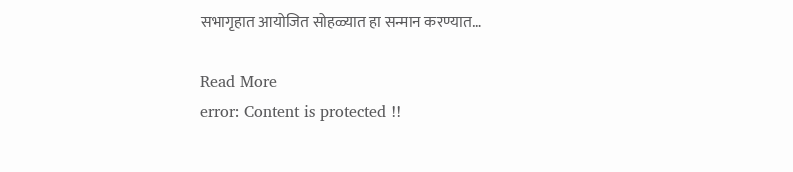सभागृहात आयोजित सोहळ्यात हा सन्मान करण्यात…

Read More
error: Content is protected !!